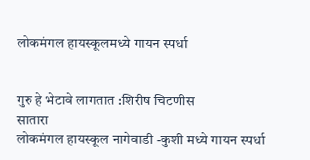लोकमंगल हायस्कूलमध्ये गायन स्पर्धा


गुरु हे भेटावे लागतात :शिरीष चिटणीस
सातारा
लोकमंगल हायस्कूल नागेवाडी -कुशी मध्ये गायन स्पर्धा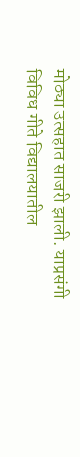मोठ्या उत्सहात साजरी झाली. याप्रसंगी विविध गीते विद्यालयातील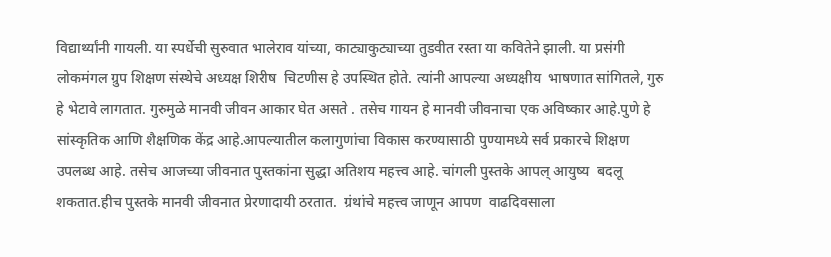विद्यार्थ्यांनी गायली. या स्पर्धेची सुरुवात भालेराव यांच्या, काट्याकुट्याच्या तुडवीत रस्ता या कवितेने झाली. या प्रसंगी लोकमंगल ग्रुप शिक्षण संस्थेचे अध्यक्ष शिरीष  चिटणीस हे उपस्थित होते. त्यांनी आपल्या अध्यक्षीय  भाषणात सांगितले, गुरु हे भेटावे लागतात. गुरुमुळे मानवी जीवन आकार घेत असते . तसेच गायन हे मानवी जीवनाचा एक अविष्कार आहे.पुणे हे सांस्कृतिक आणि शैक्षणिक केंद्र आहे.आपल्यातील कलागुणांचा विकास करण्यासाठी पुण्यामध्ये सर्व प्रकारचे शिक्षण उपलब्ध आहे. तसेच आजच्या जीवनात पुस्तकांना सुद्धा अतिशय महत्त्व आहे. चांगली पुस्तके आपल् आयुष्य  बदलू शकतात.हीच पुस्तके मानवी जीवनात प्रेरणादायी ठरतात.  ग्रंथांचे महत्त्व जाणून आपण  वाढदिवसाला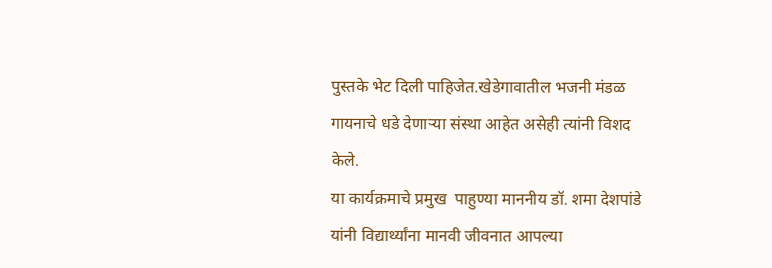पुस्तके भेट दिली पाहिजेत.खेडेगावातील भजनी मंडळ गायनाचे धडे देणाऱ्या संस्था आहेत असेही त्यांनी विशद केले.
या कार्यक्रमाचे प्रमुख  पाहुण्या माननीय डॉ. शमा देशपांडे यांनी विद्यार्थ्यांना मानवी जीवनात आपल्या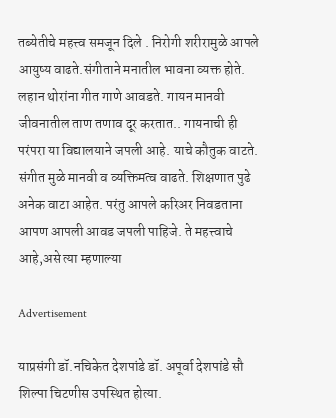तब्येतीचे महत्त्व समजून दिले . निरोगी शरीरामुळे आपले आयुष्य वाढते.संगीताने मनातील भावना व्यक्त होते. लहान थोरांना गीत गाणे आवडते. गायन मानवी जीवनातील ताण तणाव दूर करतात.. गायनाची ही परंपरा या विद्यालयाने जपली आहे. याचे कौतुक वाटते. संगीत मुळे मानवी व व्यक्तिमत्व वाढते. शिक्षणात पुढे अनेक वाटा आहेत. परंतु आपले करिअर निवडताना आपण आपली आवड जपली पाहिजे. ते महत्त्वाचे आहे,असे त्या म्हणाल्या

Advertisement

याप्रसंगी डॉ.नचिकेत देशपांडे डॉ. अपूर्वा देशपांडे सौ शिल्पा चिटणीस उपस्थित होत्या.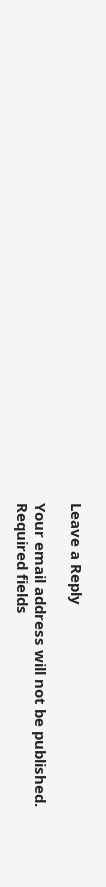Leave a Reply

Your email address will not be published. Required fields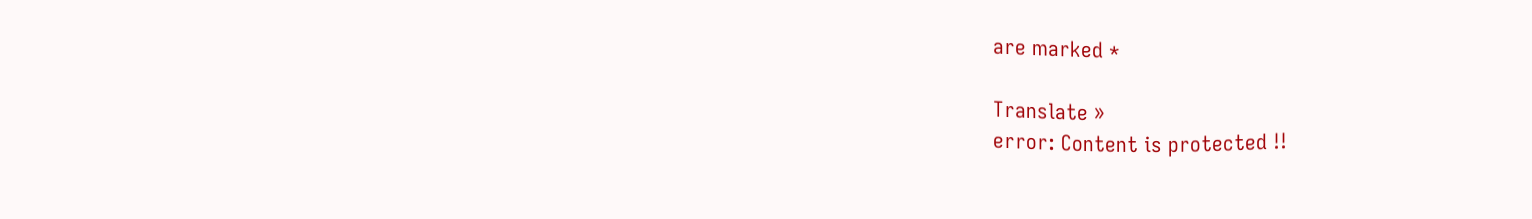are marked *

Translate »
error: Content is protected !!